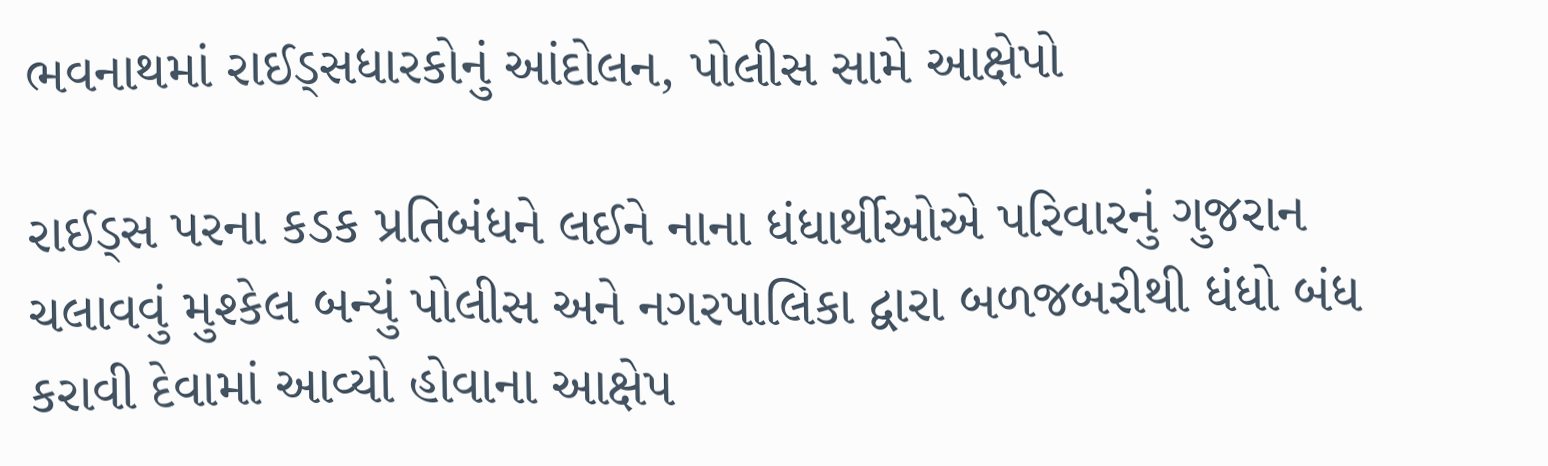ભવનાથમાં રાઈડ્સધારકોનું આંદોલન, પોલીસ સામે આક્ષેપો

રાઈડ્સ પરના કડક પ્રતિબંધને લઈને નાના ધંધાર્થીઓએ પરિવારનું ગુજરાન ચલાવવું મુશ્કેલ બન્યું પોલીસ અને નગરપાલિકા દ્વારા બળજબરીથી ધંધો બંધ કરાવી દેવામાં આવ્યો હોવાના આક્ષેપ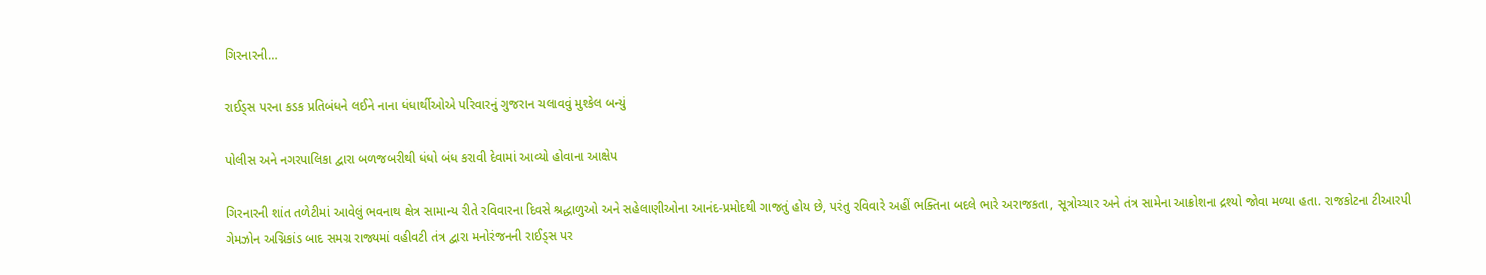ગિરનારની…

રાઈડ્સ પરના કડક પ્રતિબંધને લઈને નાના ધંધાર્થીઓએ પરિવારનું ગુજરાન ચલાવવું મુશ્કેલ બન્યું

પોલીસ અને નગરપાલિકા દ્વારા બળજબરીથી ધંધો બંધ કરાવી દેવામાં આવ્યો હોવાના આક્ષેપ

ગિરનારની શાંત તળેટીમાં આવેલું ભવનાથ ક્ષેત્ર સામાન્ય રીતે રવિવારના દિવસે શ્રદ્ધાળુઓ અને સહેલાણીઓના આનંદ-પ્રમોદથી ગાજતું હોય છે, પરંતુ રવિવારે અહીં ભક્તિના બદલે ભારે અરાજકતા, સૂત્રોચ્ચાર અને તંત્ર સામેના આક્રોશના દ્રશ્યો જોવા મળ્યા હતા. રાજકોટના ટીઆરપી ગેમઝોન અગ્નિકાંડ બાદ સમગ્ર રાજ્યમાં વહીવટી તંત્ર દ્વારા મનોરંજનની રાઈડ્સ પર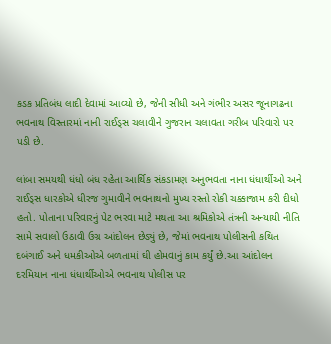કડક પ્રતિબંધ લાદી દેવામાં આવ્યો છે, જેની સીધી અને ગંભીર અસર જૂનાગઢના ભવનાથ વિસ્તારમાં નાની રાઈડ્સ ચલાવીને ગુજરાન ચલાવતા ગરીબ પરિવારો પર પડી છે.

લાંબા સમયથી ધંધો બંધ રહેતા આર્થિક સંકડામણ અનુભવતા નાના ધંધાર્થીઓ અને રાઈડ્સ ધારકોએ ધીરજ ગુમાવીને ભવનાથનો મુખ્ય રસ્તો રોકી ચક્કાજામ કરી દીધો હતો. પોતાના પરિવારનું પેટ ભરવા માટે મથતા આ શ્રમિકોએ તંત્રની અન્યાયી નીતિ સામે સવાલો ઉઠાવી ઉગ્ર આંદોલન છેડ્યું છે, જેમાં ભવનાથ પોલીસની કથિત દબંગાઈ અને ધમકીઓએ બળતામાં ઘી હોમવાનું કામ કર્યું છે.આ આંદોલન દરમિયાન નાના ધંધાર્થીઓએ ભવનાથ પોલીસ પર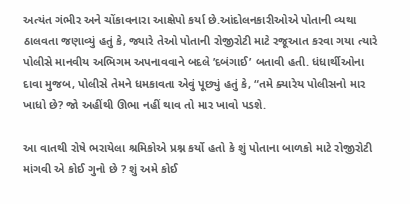અત્યંત ગંભીર અને ચોંકાવનારા આક્ષેપો કર્યા છે.આંદોલનકારીઓએ પોતાની વ્યથા ઠાલવતા જણાવ્યું હતું કે, જ્યારે તેઓ પોતાની રોજીરોટી માટે રજૂઆત કરવા ગયા ત્યારે પોલીસે માનવીય અભિગમ અપનાવવાને બદલે ’દબંગાઈ’ બતાવી હતી. ધંધાર્થીઓના દાવા મુજબ, પોલીસે તેમને ધમકાવતા એવું પૂછ્યું હતું કે, “તમે ક્યારેય પોલીસનો માર ખાધો છે? જો અહીંથી ઊભા નહીં થાવ તો માર ખાવો પડશે.

આ વાતથી રોષે ભરાયેલા શ્રમિકોએ પ્રશ્ન કર્યો હતો કે શું પોતાના બાળકો માટે રોજીરોટી માંગવી એ કોઈ ગુનો છે ? શું અમે કોઈ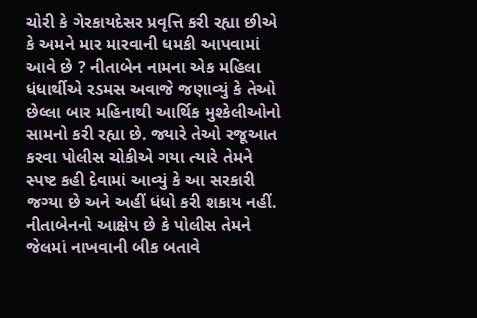ચોરી કે ગેરકાયદેસર પ્રવૃત્તિ કરી રહ્યા છીએ કે અમને માર મારવાની ધમકી આપવામાં આવે છે ? નીતાબેન નામના એક મહિલા ધંધાર્થીએ રડમસ અવાજે જણાવ્યું કે તેઓ છેલ્લા બાર મહિનાથી આર્થિક મુશ્કેલીઓનો સામનો કરી રહ્યા છે. જ્યારે તેઓ રજૂઆત કરવા પોલીસ ચોકીએ ગયા ત્યારે તેમને સ્પષ્ટ કહી દેવામાં આવ્યું કે આ સરકારી જગ્યા છે અને અહીં ધંધો કરી શકાય નહીં. નીતાબેનનો આક્ષેપ છે કે પોલીસ તેમને જેલમાં નાખવાની બીક બતાવે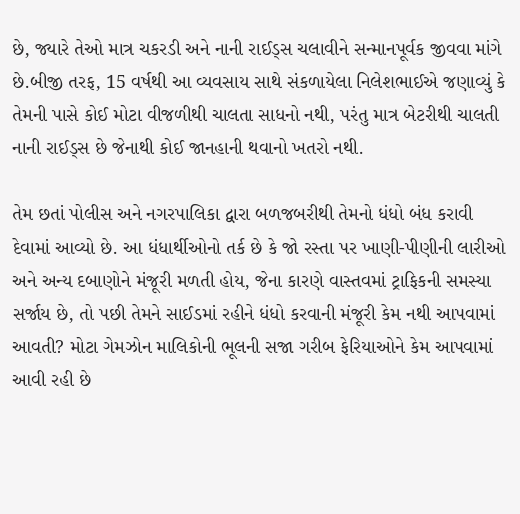છે, જ્યારે તેઓ માત્ર ચકરડી અને નાની રાઈડ્સ ચલાવીને સન્માનપૂર્વક જીવવા માંગે છે.બીજી તરફ, 15 વર્ષથી આ વ્યવસાય સાથે સંકળાયેલા નિલેશભાઈએ જણાવ્યું કે તેમની પાસે કોઈ મોટા વીજળીથી ચાલતા સાધનો નથી, પરંતુ માત્ર બેટરીથી ચાલતી નાની રાઈડ્સ છે જેનાથી કોઈ જાનહાની થવાનો ખતરો નથી.

તેમ છતાં પોલીસ અને નગરપાલિકા દ્વારા બળજબરીથી તેમનો ધંધો બંધ કરાવી દેવામાં આવ્યો છે. આ ધંધાર્થીઓનો તર્ક છે કે જો રસ્તા પર ખાણી-પીણીની લારીઓ અને અન્ય દબાણોને મંજૂરી મળતી હોય, જેના કારણે વાસ્તવમાં ટ્રાફિકની સમસ્યા સર્જાય છે, તો પછી તેમને સાઈડમાં રહીને ધંધો કરવાની મંજૂરી કેમ નથી આપવામાં આવતી? મોટા ગેમઝોન માલિકોની ભૂલની સજા ગરીબ ફેરિયાઓને કેમ આપવામાં આવી રહી છે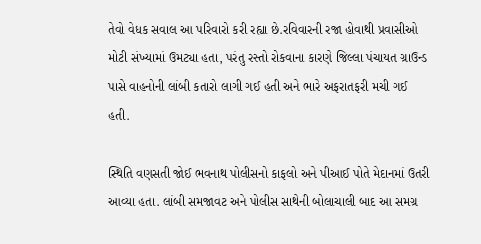તેવો વેધક સવાલ આ પરિવારો કરી રહ્યા છે.રવિવારની રજા હોવાથી પ્રવાસીઓ મોટી સંખ્યામાં ઉમટ્યા હતા, પરંતુ રસ્તો રોકવાના કારણે જિલ્લા પંચાયત ગ્રાઉન્ડ પાસે વાહનોની લાંબી કતારો લાગી ગઈ હતી અને ભારે અફરાતફરી મચી ગઈ હતી.

સ્થિતિ વણસતી જોઈ ભવનાથ પોલીસનો કાફલો અને પીઆઈ પોતે મેદાનમાં ઉતરી આવ્યા હતા. લાંબી સમજાવટ અને પોલીસ સાથેની બોલાચાલી બાદ આ સમગ્ર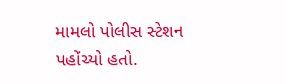મામલો પોલીસ સ્ટેશન પહોંચ્યો હતો.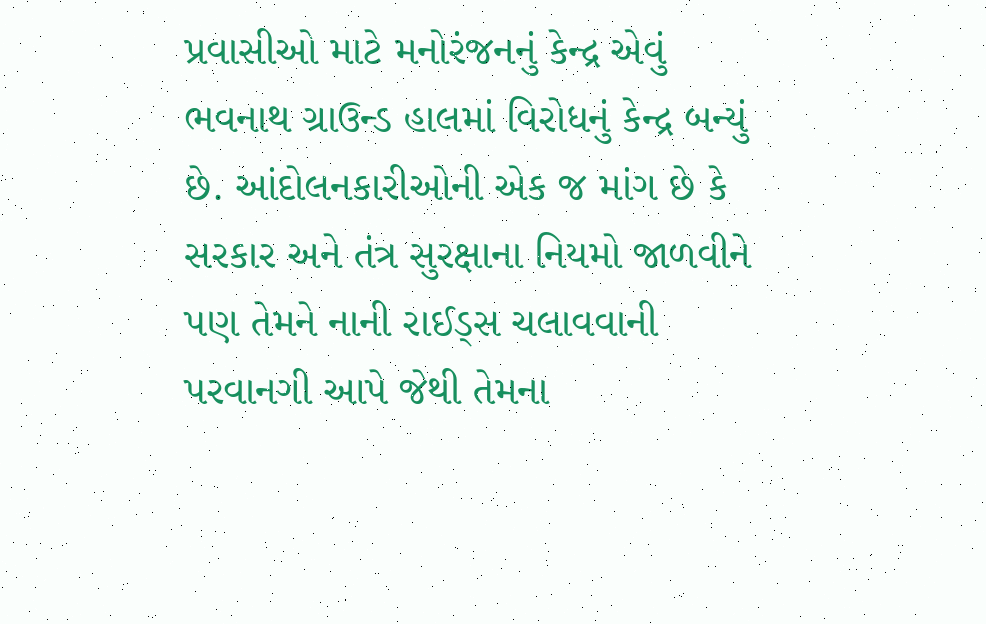પ્રવાસીઓ માટે મનોરંજનનું કેન્દ્ર એવું ભવનાથ ગ્રાઉન્ડ હાલમાં વિરોધનું કેન્દ્ર બન્યું છે. આંદોલનકારીઓની એક જ માંગ છે કે સરકાર અને તંત્ર સુરક્ષાના નિયમો જાળવીને પણ તેમને નાની રાઈડ્સ ચલાવવાની પરવાનગી આપે જેથી તેમના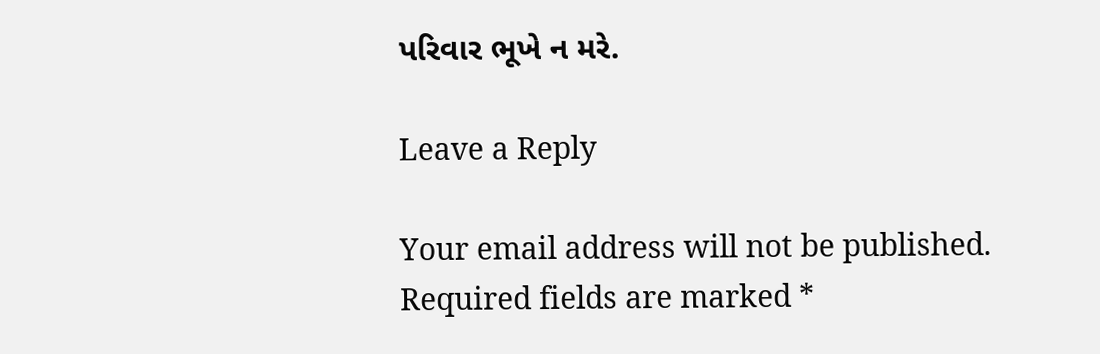પરિવાર ભૂખે ન મરે.

Leave a Reply

Your email address will not be published. Required fields are marked *